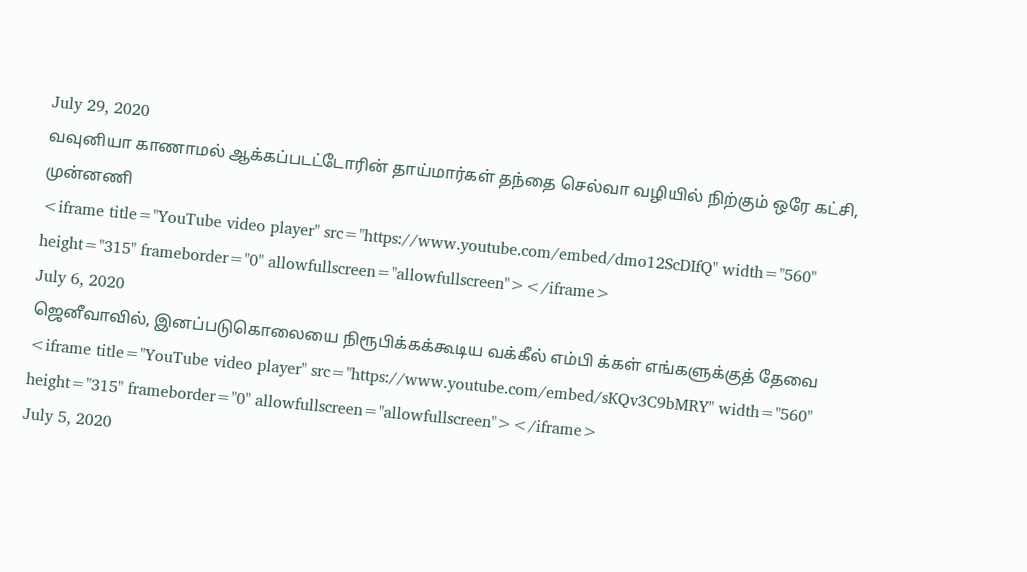July 29, 2020
வவுனியா காணாமல் ஆக்கப்படட்டோரின் தாய்மார்கள் தந்தை செல்வா வழியில் நிற்கும் ஒரே கட்சி, முன்னணி
<iframe title="YouTube video player" src="https://www.youtube.com/embed/dmo12ScDIfQ" width="560" height="315" frameborder="0" allowfullscreen="allowfullscreen"></iframe>
July 6, 2020
ஜெனீவாவில், இனப்படுகொலையை நிரூபிக்கக்கூடிய வக்கீல் எம்பி க்கள் எங்களுக்குத் தேவை
<iframe title="YouTube video player" src="https://www.youtube.com/embed/sKQv3C9bMRY" width="560" height="315" frameborder="0" allowfullscreen="allowfullscreen"></iframe>
July 5, 2020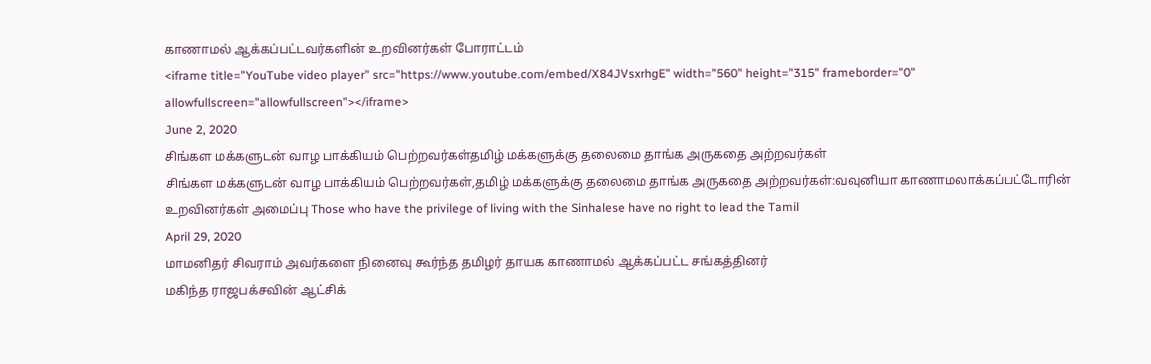காணாமல் ஆக்கப்பட்டவர்களின் உறவினர்கள் போராட்டம்
<iframe title="YouTube video player" src="https://www.youtube.com/embed/X84JVsxrhgE" width="560" height="315" frameborder="0" allowfullscreen="allowfullscreen"></iframe>
June 2, 2020
சிங்கள மக்களுடன் வாழ பாக்கியம் பெற்றவர்கள்தமிழ் மக்களுக்கு தலைமை தாங்க அருகதை அற்றவர்கள்
சிங்கள மக்களுடன் வாழ பாக்கியம் பெற்றவர்கள்,தமிழ் மக்களுக்கு தலைமை தாங்க அருகதை அற்றவர்கள்:வவுனியா காணாமலாக்கப்பட்டோரின் உறவினர்கள் அமைப்பு Those who have the privilege of living with the Sinhalese have no right to lead the Tamil
April 29, 2020
மாமனிதர் சிவராம் அவர்களை நினைவு கூர்ந்த தமிழர் தாயக காணாமல் ஆக்கப்பட்ட சங்கத்தினர்
மகிந்த ராஜபக்சவின் ஆட்சிக்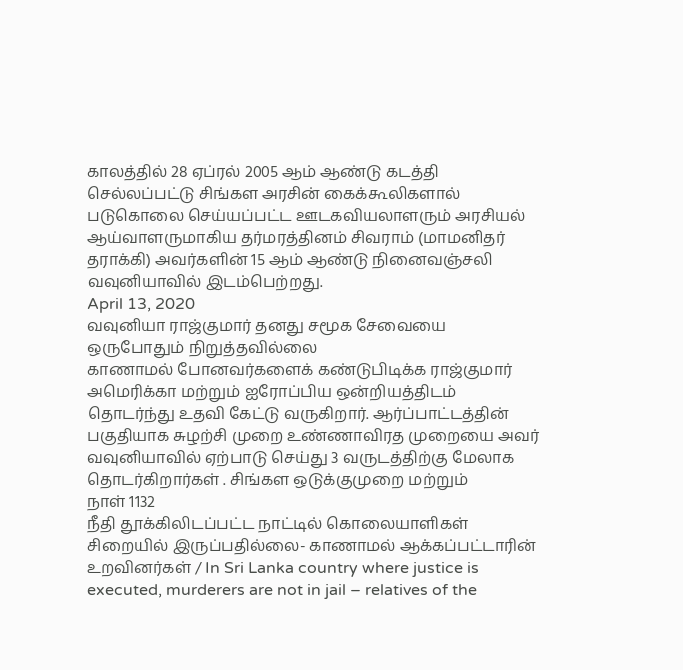காலத்தில் 28 ஏப்ரல் 2005 ஆம் ஆண்டு கடத்தி செல்லப்பட்டு சிங்கள அரசின் கைக்கூலிகளால் படுகொலை செய்யப்பட்ட ஊடகவியலாளரும் அரசியல் ஆய்வாளருமாகிய தர்மரத்தினம் சிவராம் (மாமனிதர் தராக்கி) அவர்களின் 15 ஆம் ஆண்டு நினைவஞ்சலி வவுனியாவில் இடம்பெற்றது.
April 13, 2020
வவுனியா ராஜ்குமார் தனது சமூக சேவையை ஒருபோதும் நிறுத்தவில்லை
காணாமல் போனவர்களைக் கண்டுபிடிக்க ராஜ்குமார் அமெரிக்கா மற்றும் ஐரோப்பிய ஒன்றியத்திடம் தொடர்ந்து உதவி கேட்டு வருகிறார். ஆர்ப்பாட்டத்தின் பகுதியாக சுழற்சி முறை உண்ணாவிரத முறையை அவர் வவுனியாவில் ஏற்பாடு செய்து 3 வருடத்திற்கு மேலாக தொடர்கிறார்கள் . சிங்கள ஒடுக்குமுறை மற்றும்
நாள் 1132
நீதி தூக்கிலிடப்பட்ட நாட்டில் கொலையாளிகள் சிறையில் இருப்பதில்லை- காணாமல் ஆக்கப்பட்டாரின் உறவினர்கள் / In Sri Lanka country where justice is executed, murderers are not in jail – relatives of the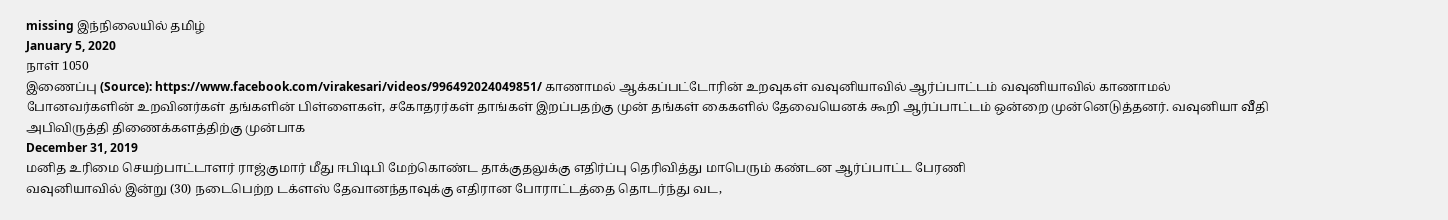missing இந்நிலையில் தமிழ்
January 5, 2020
நாள் 1050
இணைப்பு (Source): https://www.facebook.com/virakesari/videos/996492024049851/ காணாமல் ஆக்கப்பட்டோரின் உறவுகள் வவுனியாவில் ஆர்ப்பாட்டம் வவுனியாவில் காணாமல் போனவர்களின் உறவினர்கள் தங்களின் பிள்ளைகள், சகோதரர்கள் தாங்கள் இறப்பதற்கு முன் தங்கள் கைகளில் தேவையெனக் கூறி ஆர்ப்பாட்டம் ஒன்றை முன்னெடுத்தனர். வவுனியா வீதி அபிவிருத்தி திணைக்களத்திற்கு முன்பாக
December 31, 2019
மனித உரிமை செயற்பாட்டாளர் ராஜ்குமார் மீது ஈபிடிபி மேற்கொண்ட தாக்குதலுக்கு எதிர்ப்பு தெரிவித்து மாபெரும் கண்டன ஆர்ப்பாட்ட பேரணி
வவுனியாவில் இன்று (30) நடைபெற்ற டக்ளஸ் தேவானந்தாவுக்கு எதிரான போராட்டத்தை தொடர்ந்து வட,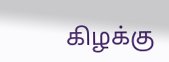கிழக்கு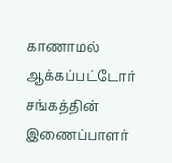காணாமல் ஆக்கப்பட்டோர் சங்கத்தின் இணைப்பாளர்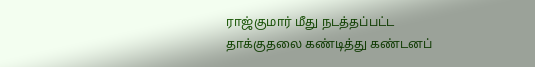ராஜ்குமார் மீது நடத்தப்பட்ட தாக்குதலை கண்டித்து கண்டனப்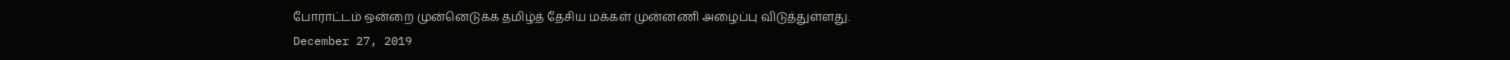போராட்டம் ஒன்றை முன்னெடுக்க தமிழ்த் தேசிய மக்கள் முன்னணி அழைப்பு விடுத்துள்ளது.
December 27, 2019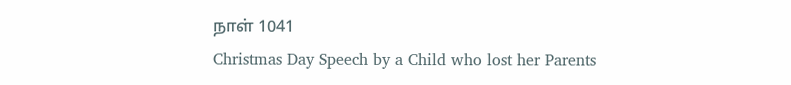நாள் 1041
Christmas Day Speech by a Child who lost her Parents